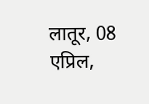लातूर, 08 एप्रिल,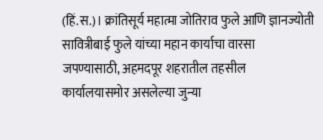(हिं.स.)। क्रांतिसूर्य महात्मा जोतिराव फुले आणि ज्ञानज्योती सावित्रीबाई फुले यांच्या महान कार्याचा वारसा जपण्यासाठी, अहमदपूर शहरातील तहसील कार्यालयासमोर असलेल्या जुन्या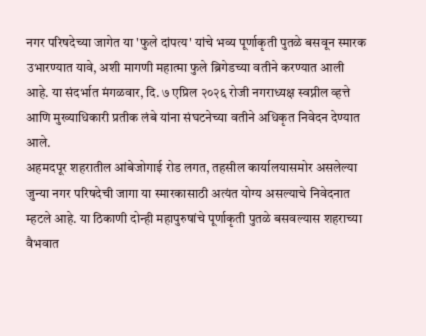नगर परिषदेच्या जागेत या 'फुले दांपत्य' यांचे भव्य पूर्णाकृती पुतळे बसवून स्मारक उभारण्यात यावे, अशी मागणी महात्मा फुले ब्रिगेडच्या वतीने करण्यात आली आहे. या संदर्भात मंगळवार, दि. ७ एप्रिल २०२६ रोजी नगराध्यक्ष स्वप्नील व्हत्ते आणि मुख्याधिकारी प्रतीक लंबे यांना संघटनेच्या वतीने अधिकृत निवेदन देण्यात आले.
अहमदपूर शहरातील आंबेजोगाई रोड लगत, तहसील कार्यालयासमोर असलेल्या जुन्या नगर परिषदेची जागा या स्मारकासाठी अत्यंत योग्य असल्याचे निवेदनात म्हटले आहे. या ठिकाणी दोन्ही महापुरुषांचे पूर्णाकृती पुतळे बसवल्यास शहराच्या वैभवात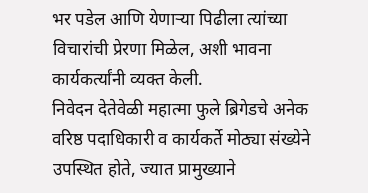भर पडेल आणि येणाऱ्या पिढीला त्यांच्या विचारांची प्रेरणा मिळेल, अशी भावना कार्यकर्त्यांनी व्यक्त केली.
निवेदन देतेवेळी महात्मा फुले ब्रिगेडचे अनेक वरिष्ठ पदाधिकारी व कार्यकर्ते मोठ्या संख्येने उपस्थित होते, ज्यात प्रामुख्याने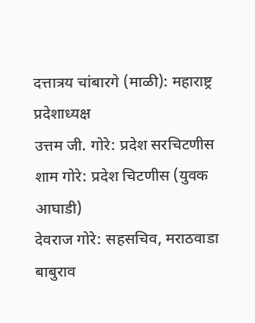दत्तात्रय चांबारगे (माळी): महाराष्ट्र प्रदेशाध्यक्ष
उत्तम जी. गोरे: प्रदेश सरचिटणीस
शाम गोरे: प्रदेश चिटणीस (युवक आघाडी)
देवराज गोरे: सहसचिव, मराठवाडा
बाबुराव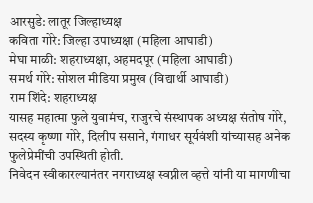आरसुडे: लातूर जिल्हाध्यक्ष
कविता गोरे: जिल्हा उपाध्यक्षा (महिला आघाडी)
मेघा माळी: शहराध्यक्षा, अहमदपूर (महिला आघाडी)
समर्थ गोरे: सोशल मीडिया प्रमुख (विद्यार्थी आघाडी)
राम शिंदे: शहराध्यक्ष
यासह महात्मा फुले युवामंच, राजुरचे संस्थापक अध्यक्ष संतोष गोरे, सदस्य कृष्णा गोरे, दिलीप ससाने, गंगाधर सूर्यवंशी यांच्यासह अनेक फुलेप्रेमींची उपस्थिती होती.
निवेदन स्वीकारल्यानंतर नगराध्यक्ष स्वप्नील व्हत्ते यांनी या मागणीचा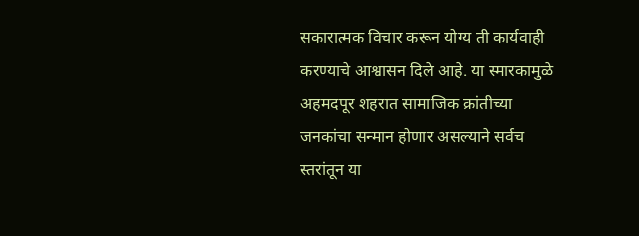सकारात्मक विचार करून योग्य ती कार्यवाही करण्याचे आश्वासन दिले आहे. या स्मारकामुळे अहमदपूर शहरात सामाजिक क्रांतीच्या जनकांचा सन्मान होणार असल्याने सर्वच स्तरांतून या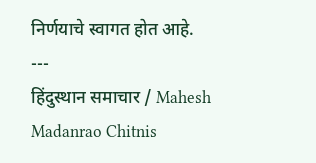निर्णयाचे स्वागत होत आहे.
---
हिंदुस्थान समाचार / Mahesh Madanrao Chitnis